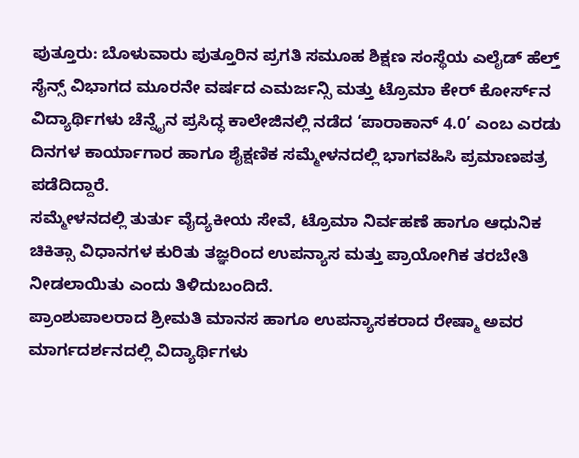ಪುತ್ತೂರು: ಬೊಳುವಾರು ಪುತ್ತೂರಿನ ಪ್ರಗತಿ ಸಮೂಹ ಶಿಕ್ಷಣ ಸಂಸ್ಥೆಯ ಎಲೈಡ್ ಹೆಲ್ತ್ ಸೈನ್ಸ್ ವಿಭಾಗದ ಮೂರನೇ ವರ್ಷದ ಎಮರ್ಜನ್ಸಿ ಮತ್ತು ಟ್ರೊಮಾ ಕೇರ್ ಕೋರ್ಸ್‌ನ ವಿದ್ಯಾರ್ಥಿಗಳು ಚೆನ್ನೈನ ಪ್ರಸಿದ್ಧ ಕಾಲೇಜಿನಲ್ಲಿ ನಡೆದ ‘ಪಾರಾಕಾನ್ 4.0’ ಎಂಬ ಎರಡು ದಿನಗಳ ಕಾರ್ಯಾಗಾರ ಹಾಗೂ ಶೈಕ್ಷಣಿಕ ಸಮ್ಮೇಳನದಲ್ಲಿ ಭಾಗವಹಿಸಿ ಪ್ರಮಾಣಪತ್ರ ಪಡೆದಿದ್ದಾರೆ.
ಸಮ್ಮೇಳನದಲ್ಲಿ ತುರ್ತು ವೈದ್ಯಕೀಯ ಸೇವೆ, ಟ್ರೊಮಾ ನಿರ್ವಹಣೆ ಹಾಗೂ ಆಧುನಿಕ ಚಿಕಿತ್ಸಾ ವಿಧಾನಗಳ ಕುರಿತು ತಜ್ಞರಿಂದ ಉಪನ್ಯಾಸ ಮತ್ತು ಪ್ರಾಯೋಗಿಕ ತರಬೇತಿ ನೀಡಲಾಯಿತು ಎಂದು ತಿಳಿದುಬಂದಿದೆ.
ಪ್ರಾಂಶುಪಾಲರಾದ ಶ್ರೀಮತಿ ಮಾನಸ ಹಾಗೂ ಉಪನ್ಯಾಸಕರಾದ ರೇಷ್ಮಾ ಅವರ ಮಾರ್ಗದರ್ಶನದಲ್ಲಿ ವಿದ್ಯಾರ್ಥಿಗಳು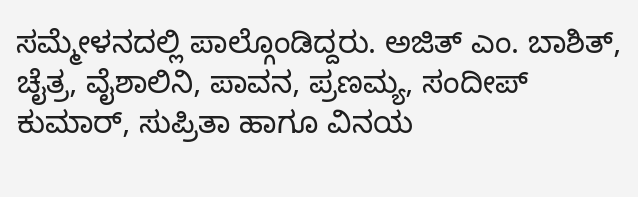ಸಮ್ಮೇಳನದಲ್ಲಿ ಪಾಲ್ಗೊಂಡಿದ್ದರು. ಅಜಿತ್ ಎಂ. ಬಾಶಿತ್, ಚೈತ್ರ, ವೈಶಾಲಿನಿ, ಪಾವನ, ಪ್ರಣಮ್ಯ, ಸಂದೀಪ್ ಕುಮಾರ್, ಸುಪ್ರಿತಾ ಹಾಗೂ ವಿನಯ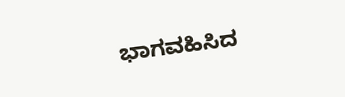ಭಾಗವಹಿಸಿದ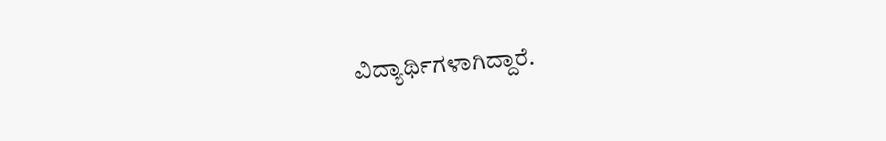ವಿದ್ಯಾರ್ಥಿಗಳಾಗಿದ್ದಾರೆ.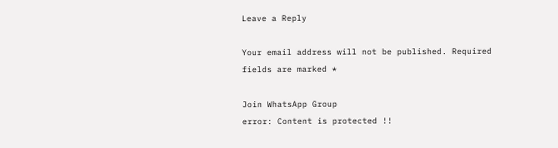Leave a Reply

Your email address will not be published. Required fields are marked *

Join WhatsApp Group
error: Content is protected !!